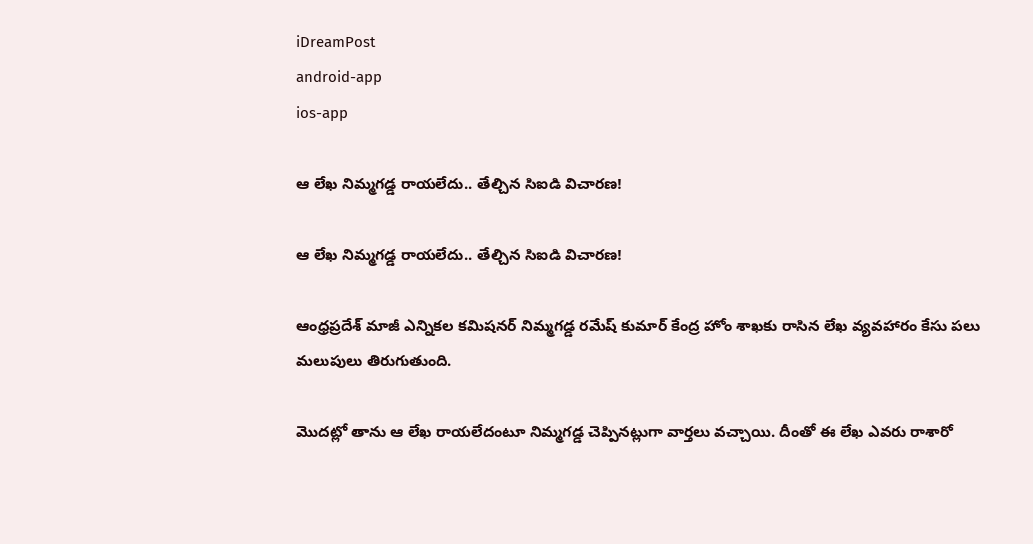iDreamPost
android-app
ios-app

ఆ లేఖ నిమ్మగడ్డ రాయలేదు.. తేల్చిన సిఐడి విచారణ!

ఆ లేఖ నిమ్మగడ్డ రాయలేదు.. తేల్చిన సిఐడి విచారణ!

ఆంధ్రప్రదేశ్ మాజీ ఎన్నికల కమిషనర్ నిమ్మగడ్డ రమేష్ కుమార్ కేంద్ర హోం శాఖకు రాసిన లేఖ వ్యవహారం కేసు పలు మలుపులు తిరుగుతుంది.

మొదట్లో తాను ఆ లేఖ రాయలేదంటూ నిమ్మగడ్డ చెప్పినట్లుగా వార్తలు వచ్చాయి. దీంతో ఈ లేఖ ఎవరు రాశారో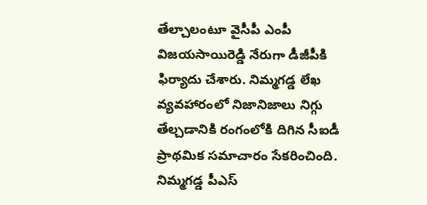తేల్చాలంటూ వైసీపీ ఎంపీ విజయసాయిరెడ్డి నేరుగా డీజీపీకి ఫిర్యాదు చేశారు. నిమ్మగడ్డ లేఖ వ్యవహారంలో నిజానిజాలు నిగ్గు తేల్చడానికి రంగంలోకి దిగిన సీఐడీ ప్రాథమిక సమాచారం సేకరించింది. నిమ్మగడ్డ పీఎస్‌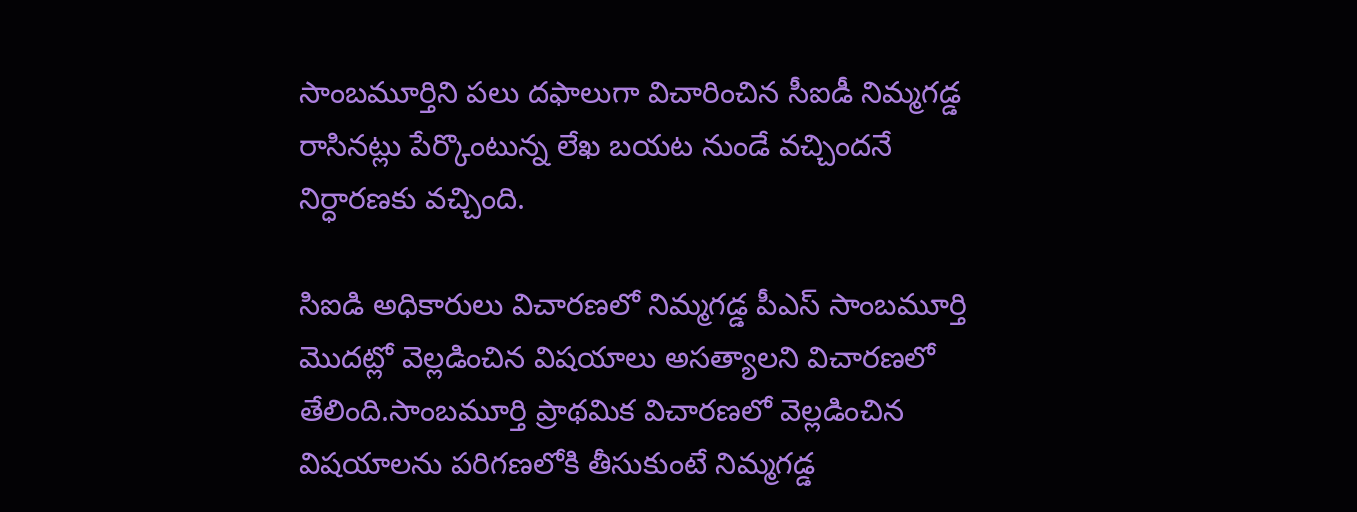సాంబమూర్తిని పలు దఫాలుగా విచారించిన సీఐడీ నిమ్మగడ్డ రాసినట్లు పేర్కొంటున్న లేఖ బయట నుండే వచ్చిందనే నిర్ధారణకు వచ్చింది.

సిఐడి అధికారులు విచారణలో నిమ్మగడ్డ పీఎస్‌ సాంబమూర్తి మొదట్లో వెల్లడించిన విషయాలు అసత్యాలని విచారణలో తేలింది.సాంబమూర్తి ప్రాథమిక విచారణలో వెల్లడించిన విషయాలను పరిగణలోకి తీసుకుంటే నిమ్మగడ్డ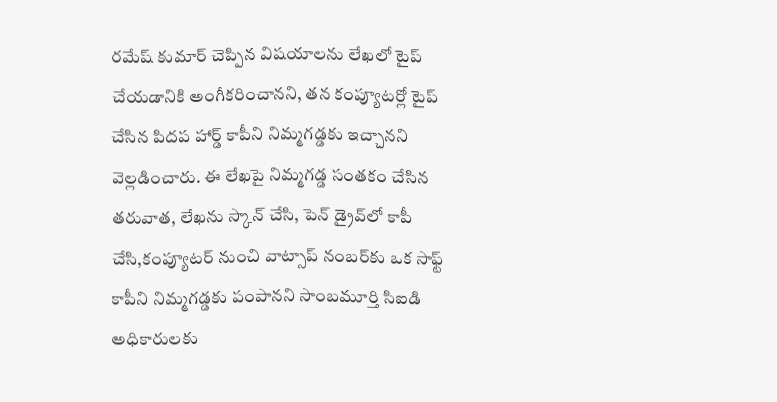రమేష్ కుమార్ చెప్పిన విషయాలను లేఖలో టైప్ చేయడానికి అంగీకరించానని, తన కంప్యూటర్లో టైప్ చేసిన పిదప హార్డ్ కాపీని నిమ్మగడ్డకు ఇచ్చానని వెల్లడించారు. ఈ లేఖపై నిమ్మగడ్డ సంతకం చేసిన తరువాత, లేఖను స్కాన్ చేసి, పెన్ డ్రైవ్‌లో కాపీ చేసి,కంప్యూటర్ నుంచి వాట్సాప్ నంబర్‌కు ఒక సాఫ్ట్ కాపీని నిమ్మగడ్డకు పంపానని సాంబమూర్తి సిఐడి అధికారులకు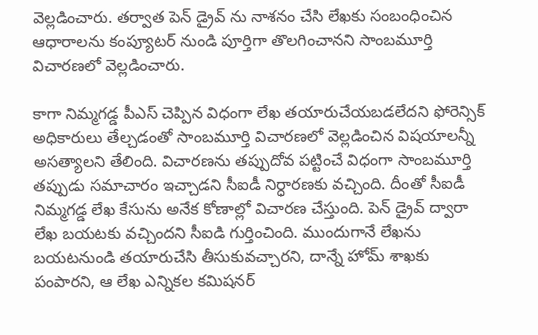వెల్లడించారు. తర్వాత పెన్ డ్రైవ్ ను నాశనం చేసి లేఖకు సంబంధించిన ఆధారాలను కంప్యూటర్ నుండి పూర్తిగా తొలగించానని సాంబమూర్తి విచారణలో వెల్లడించారు.

కాగా నిమ్మగడ్డ పీఎస్ చెప్పిన విధంగా లేఖ తయారుచేయబడలేదని ఫోరెన్సిక్ అధికారులు తేల్చడంతో సాంబమూర్తి విచారణలో వెల్లడించిన విషయాలన్నీ అసత్యాలని తేలింది. విచారణను తప్పుదోవ పట్టించే విధంగా సాంబమూర్తి తప్పుడు సమాచారం ఇచ్చాడని సీఐడీ నిర్ధారణకు వచ్చింది. దీంతో సీఐడీ నిమ్మగడ్డ లేఖ కేసును అనేక కోణాల్లో విచారణ చేస్తుంది. పెన్ డ్రైవ్ ద్వారా లేఖ బయటకు వచ్చిందని సీఐడి గుర్తించింది. ముందుగానే లేఖను బయటనుండి తయారుచేసి తీసుకువచ్చారని, దాన్నే హోమ్ శాఖకు పంపారని, ఆ లేఖ ఎన్నికల కమిషనర్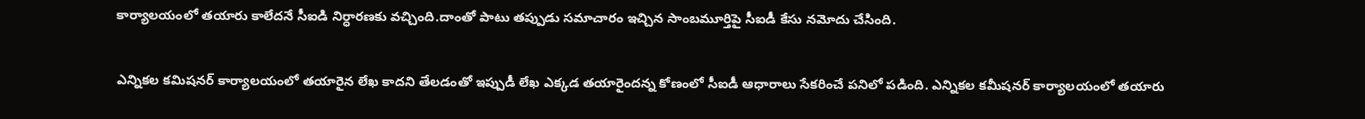కార్యాలయంలో తయారు కాలేదనే సీఐడి నిర్ధారణకు వచ్చింది.దాంతో పాటు తప్పుడు సమాచారం ఇచ్చిన సాంబమూర్తిపై సీఐడీ కేసు నమోదు చేసింది.

ఎన్నికల కమిషనర్ కార్యాలయంలో తయారైన లేఖ కాదని తేలడంతో ఇప్పుడీ లేఖ ఎక్కడ తయారైందన్న కోణంలో సీఐడీ ఆధారాలు సేకరించే పనిలో పడింది. ఎన్నికల కమీషనర్ కార్యాలయంలో తయారు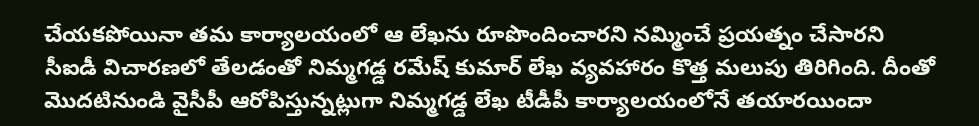చేయకపోయినా తమ కార్యాలయంలో ఆ లేఖను రూపొందించారని నమ్మించే ప్రయత్నం చేసారని సీఐడీ విచారణలో తేలడంతో నిమ్మగడ్డ రమేష్ కుమార్ లేఖ వ్యవహారం కొత్త మలుపు తిరిగింది. దీంతో మొదటినుండి వైసీపీ ఆరోపిస్తున్నట్లుగా నిమ్మగడ్డ లేఖ టీడీపీ కార్యాలయంలోనే తయారయిందా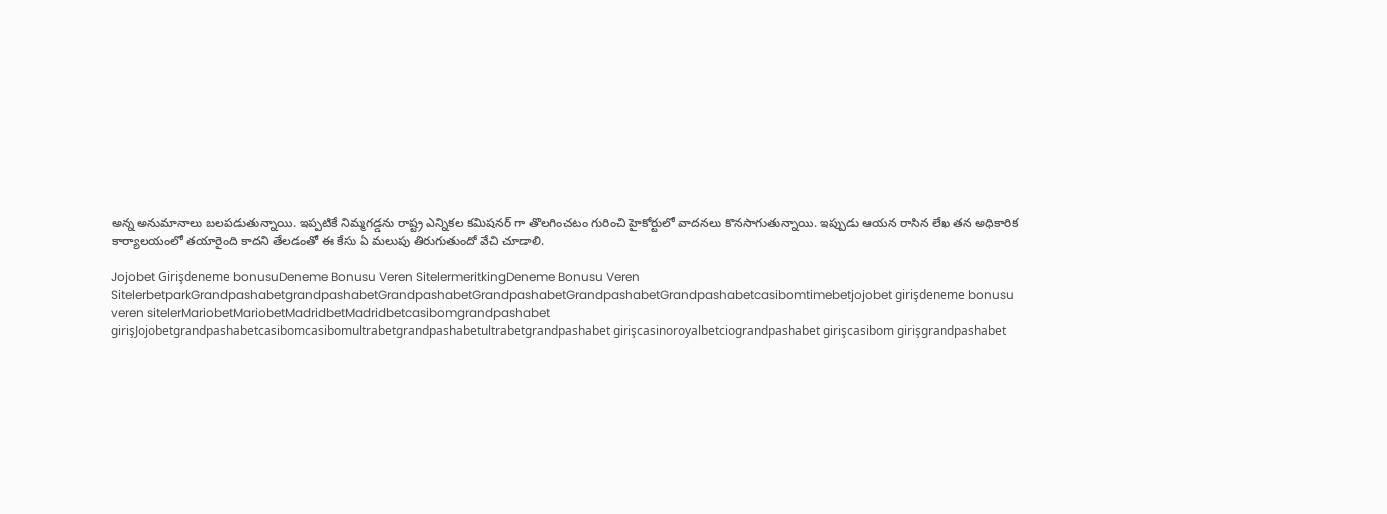అన్న అనుమానాలు బలపడుతున్నాయి. ఇప్పటికే నిమ్మగడ్డను రాష్ట్ర ఎన్నికల కమిషనర్ గా తొలగించటం గురించి హైకోర్టులో వాదనలు కొనసాగుతున్నాయి. ఇప్పుడు ఆయన రాసిన లేఖ తన అధికారిక కార్యాలయంలో తయారైంది కాదని తేలడంతో ఈ కేసు ఏ మలుపు తిరుగుతుందో వేచి చూడాలి.

Jojobet Girişdeneme bonusuDeneme Bonusu Veren SitelermeritkingDeneme Bonusu Veren SitelerbetparkGrandpashabetgrandpashabetGrandpashabetGrandpashabetGrandpashabetGrandpashabetcasibomtimebetjojobet girişdeneme bonusu veren sitelerMariobetMariobetMadridbetMadridbetcasibomgrandpashabet girişJojobetgrandpashabetcasibomcasibomultrabetgrandpashabetultrabetgrandpashabet girişcasinoroyalbetciograndpashabet girişcasibom girişgrandpashabet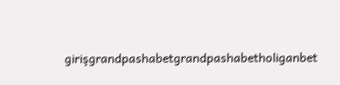girişgrandpashabetgrandpashabetholiganbet